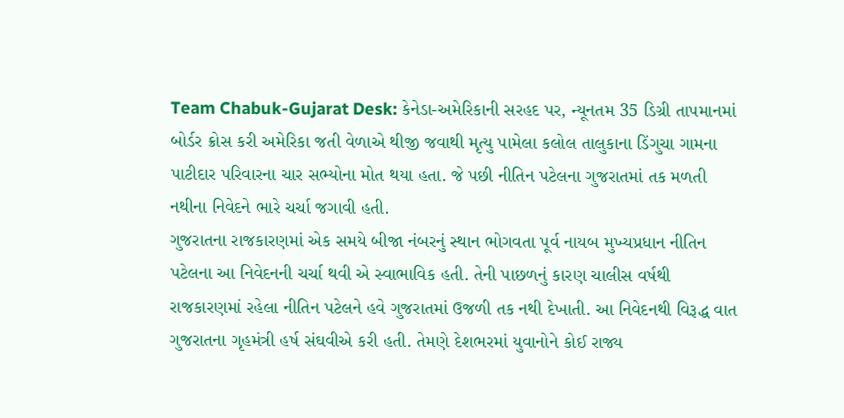Team Chabuk-Gujarat Desk: કેનેડા-અમેરિકાની સરહદ પર, ન્યૂનતમ 35 ડિગ્રી તાપમાનમાં બોર્ડર ક્રોસ કરી અમેરિકા જતી વેળાએ થીજી જવાથી મૃત્યુ પામેલા કલોલ તાલુકાના ડિંગુચા ગામના પાટીદાર પરિવારના ચાર સભ્યોના મોત થયા હતા. જે પછી નીતિન પટેલના ગુજરાતમાં તક મળતી નથીના નિવેદને ભારે ચર્ચા જગાવી હતી.
ગુજરાતના રાજકારણમાં એક સમયે બીજા નંબરનું સ્થાન ભોગવતા પૂર્વ નાયબ મુખ્યપ્રધાન નીતિન પટેલના આ નિવેદનની ચર્ચા થવી એ સ્વાભાવિક હતી. તેની પાછળનું કારણ ચાલીસ વર્ષથી રાજકારણમાં રહેલા નીતિન પટેલને હવે ગુજરાતમાં ઉજળી તક નથી દેખાતી. આ નિવેદનથી વિરૂદ્ધ વાત ગુજરાતના ગૃહમંત્રી હર્ષ સંઘવીએ કરી હતી. તેમણે દેશભરમાં યુવાનોને કોઈ રાજ્ય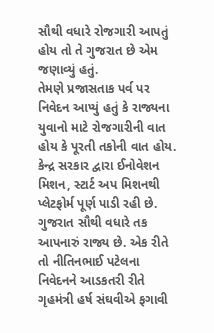સૌથી વધારે રોજગારી આપતું હોય તો તે ગુજરાત છે એમ જણાવ્યું હતું.
તેમણે પ્રજાસતાક પર્વ પર નિવેદન આપ્યું હતું કે રાજ્યના યુવાનો માટે રોજગારીની વાત હોય કે પૂરતી તકોની વાત હોય. કેન્દ્ર સરકાર દ્વારા ઈનોવેશન મિશન, સ્ટાર્ટ અપ મિશનથી પ્લેટફોર્મ પૂર્ણ પાડી રહી છે. ગુજરાત સૌથી વધારે તક આપનારું રાજ્ય છે. એક રીતે તો નીતિનભાઈ પટેલના નિવેદનને આડકતરી રીતે ગૃહમંત્રી હર્ષ સંઘવીએ ફગાવી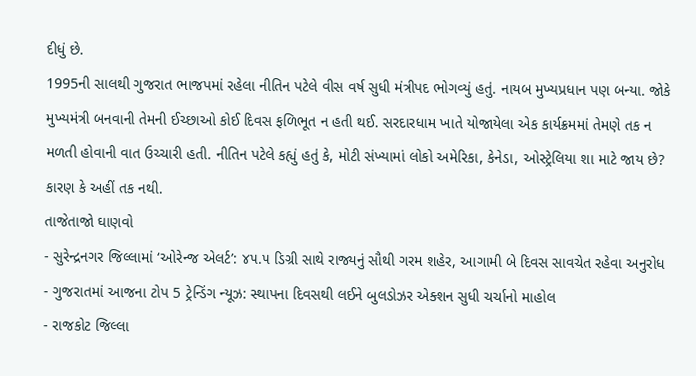દીધું છે.
1995ની સાલથી ગુજરાત ભાજપમાં રહેલા નીતિન પટેલે વીસ વર્ષ સુધી મંત્રીપદ ભોગવ્યું હતું. નાયબ મુખ્યપ્રધાન પણ બન્યા. જોકે મુખ્યમંત્રી બનવાની તેમની ઈચ્છાઓ કોઈ દિવસ ફળિભૂત ન હતી થઈ. સરદારધામ ખાતે યોજાયેલા એક કાર્યક્રમમાં તેમણે તક ન મળતી હોવાની વાત ઉચ્ચારી હતી. નીતિન પટેલે કહ્યું હતું કે, મોટી સંખ્યામાં લોકો અમેરિકા, કેનેડા, ઓસ્ટ્રેલિયા શા માટે જાય છે? કારણ કે અહીં તક નથી.
તાજેતાજો ઘાણવો
- સુરેન્દ્રનગર જિલ્લામાં ‘ઓરેન્જ એલર્ટ’: ૪૫.૫ ડિગ્રી સાથે રાજ્યનું સૌથી ગરમ શહેર, આગામી બે દિવસ સાવચેત રહેવા અનુરોધ
- ગુજરાતમાં આજના ટોપ 5 ટ્રેન્ડિંગ ન્યૂઝ: સ્થાપના દિવસથી લઈને બુલડોઝર એક્શન સુધી ચર્ચાનો માહોલ
- રાજકોટ જિલ્લા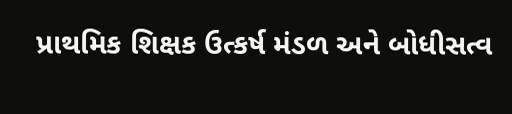પ્રાથમિક શિક્ષક ઉત્કર્ષ મંડળ અને બોધીસત્વ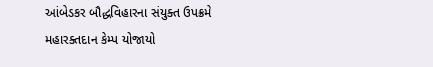આંબેડકર બૌદ્ધવિહારના સંયુક્ત ઉપક્રમે મહારક્તદાન કેમ્પ યોજાયો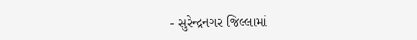- સુરેન્દ્રનગર જિલ્લામાં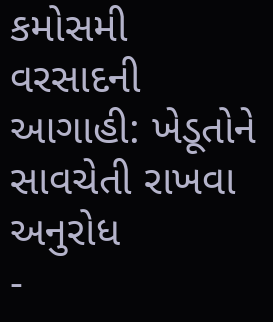કમોસમી વરસાદની આગાહી: ખેડૂતોને સાવચેતી રાખવા અનુરોધ
-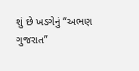શું છે ખડગેનું “અભણ ગુજરાત”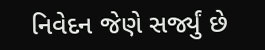નિવેદન જેણે સર્જ્યું છે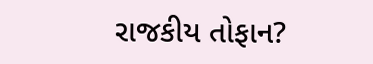રાજકીય તોફાન?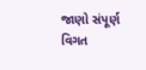જાણો સંપૂર્ણ વિગત